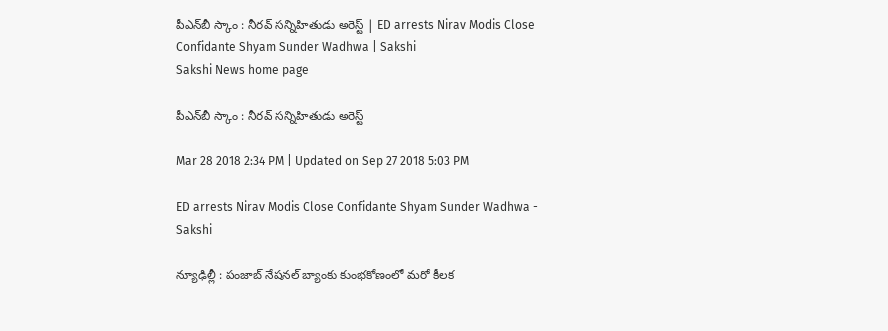పీఎన్‌బీ స్కాం : నీరవ్‌ సన్నిహితుడు అరెస్ట్‌ | ED arrests Nirav Modis Close Confidante Shyam Sunder Wadhwa | Sakshi
Sakshi News home page

పీఎన్‌బీ స్కాం : నీరవ్‌ సన్నిహితుడు అరెస్ట్‌

Mar 28 2018 2:34 PM | Updated on Sep 27 2018 5:03 PM

ED arrests Nirav Modis Close Confidante Shyam Sunder Wadhwa - Sakshi

న్యూఢిల్లీ : పంజాబ్‌ నేషనల్‌ బ్యాంకు కుంభకోణంలో మరో కీలక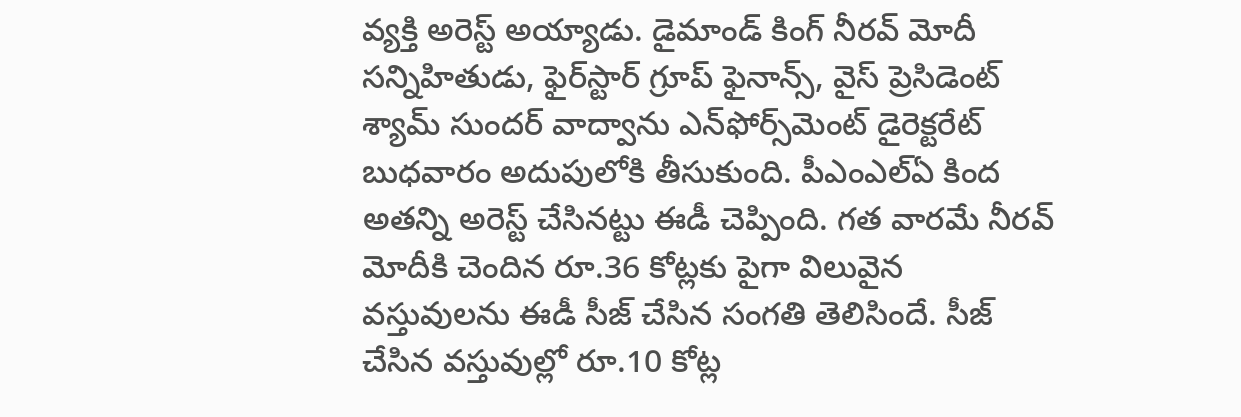వ్యక్తి అరెస్ట్‌ అయ్యాడు. డైమాండ్‌ కింగ్‌ నీరవ్‌ మోదీ సన్నిహితుడు, ఫైర్‌స్టార్‌ గ్రూప్‌ ఫైనాన్స్‌, వైస్‌ ప్రెసిడెంట్‌ శ్యామ్‌ సుందర్‌ వాద్వాను ఎన్‌ఫోర్స్‌మెంట్‌ డైరెక్టరేట్‌ బుధవారం అదుపులోకి తీసుకుంది. పీఎంఎల్‌ఏ కింద అతన్ని అరెస్ట్‌ చేసినట్టు ఈడీ చెప్పింది. గత వారమే నీరవ్‌ మోదీకి చెందిన రూ.36 కోట్లకు పైగా విలువైన వస్తువులను ఈడీ సీజ్‌ చేసిన సంగతి తెలిసిందే. సీజ్‌ చేసిన వస్తువుల్లో రూ.10 కోట్ల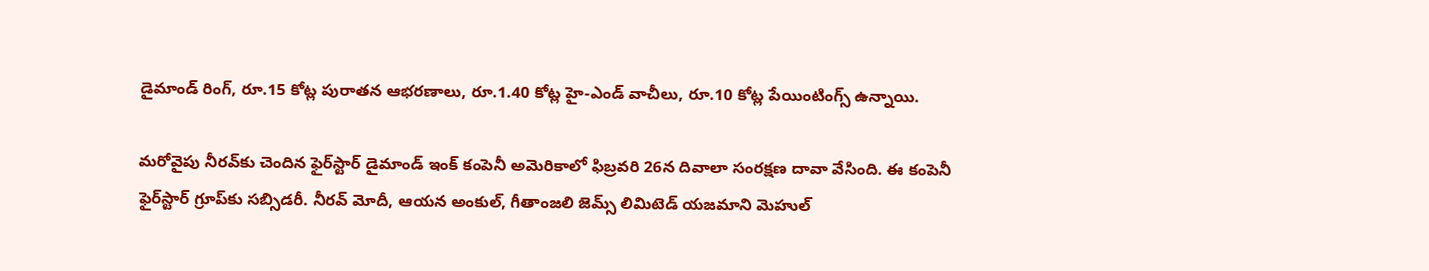డైమాండ్‌ రింగ్‌, రూ.15 కోట్ల పురాతన ఆభరణాలు, రూ.1.40 కోట్ల హై-ఎండ్‌ వాచీలు, రూ.10 కోట్ల పేయింటింగ్స్‌ ఉన్నాయి.

మరోవైపు నీరవ్‌కు చెందిన ఫైర్‌స్టార్‌ డైమాండ్‌ ఇంక్‌ కంపెనీ అమెరికాలో ఫిబ్రవరి 26న దివాలా సంరక్షణ దావా వేసింది. ఈ కంపెనీ ఫైర్‌స్టార్‌ గ్రూప్‌కు సబ్సిడరీ. నీరవ్‌ మోదీ, ఆయన అంకుల్‌, గీతాంజలి జెమ్స్‌ లిమిటెడ్‌ యజమాని మెహుల్‌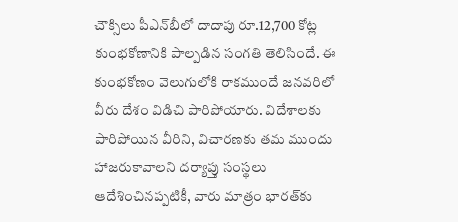చౌక్సిలు పీఎన్‌బీలో దాదాపు రూ.12,700 కోట్ల కుంభకోణానికి పాల్పడిన సంగతి తెలిసిందే. ఈ కుంభకోణం వెలుగులోకి రాకముందే జనవరిలో వీరు దేశం విడిచి పారిపోయారు. విదేశాలకు పారిపోయిన వీరిని, విచారణకు తమ ముందు హాజరుకావాలని దర్యాప్తు సంస్థలు ఆదేశించినప్పటికీ, వారు మాత్రం భారత్‌కు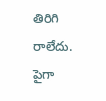తిరిగి రాలేదు. పైగా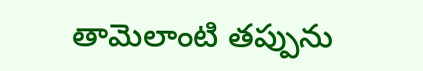తామెలాంటి తప్పును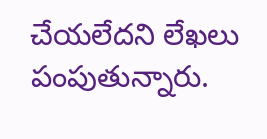చేయలేదని లేఖలు పంపుతున్నారు.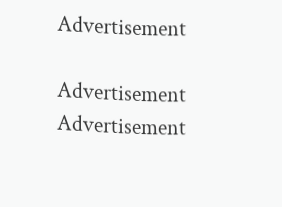Advertisement

Advertisement
Advertisement